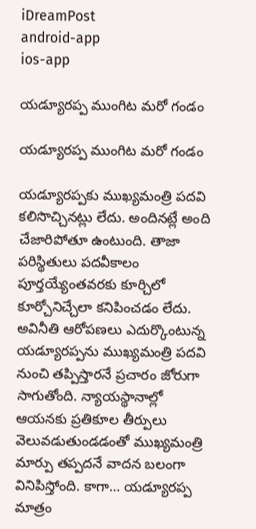iDreamPost
android-app
ios-app

యడ్యూరప్ప ముంగిట మరో గండం

యడ్యూరప్ప ముంగిట మరో గండం

యడ్యూరప్పకు ముఖ్యమంత్రి పదవి కలిసొచ్చినట్లు లేదు. అందినట్లే అంది చేజారిపోతూ ఉంటుంది. తాజా పరిస్థితులు పదవీకాలం పూర్తయ్యేంతవరకు కూర్చిలో కూర్చోనిచ్చేలా కనిపించడం లేదు. అవినీతి ఆరోపణలు ఎదుర్కొంటున్న యడ్యూరప్పను ముఖ్యమంత్రి పదవి నుంచి తప్పిస్తారనే ప్రచారం జోరుగా సాగుతోంది. న్యాయస్థానాల్లో ఆయనకు ప్రతికూల తీర్పులు వెలువడుతుండడంతో ముఖ్యమంత్రి మార్పు తప్పదనే వాదన బలంగా వినిపిస్తోంది. కాగా… యడ్యూరప్ప మాత్రం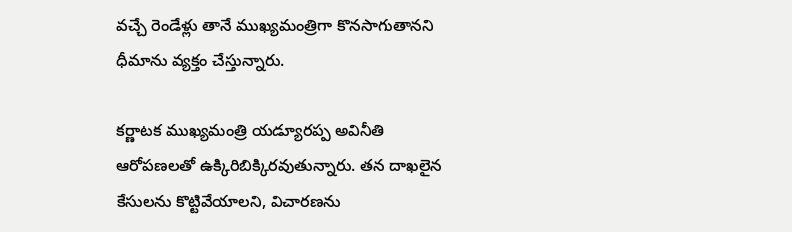వచ్చే రెండేళ్లు తానే ముఖ్యమంత్రిగా కొనసాగుతానని ధీమాను వ్యక్తం చేస్తున్నారు.

కర్ణాటక ముఖ్యమంత్రి యడ్యూరప్ప అవినీతి ఆరోపణలతో ఉక్కిరిబిక్కిరవుతున్నారు. తన దాఖలైన కేసులను కొట్టివేయాలని, విచారణను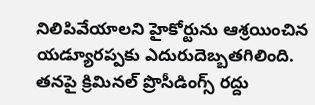నిలిపివేయాలని హైకోర్టును ఆశ్రయించిన యడ్యూరప్పకు ఎదురుదెబ్బతగిలింది. తనపై క్రిమినల్ ప్రొసీడింగ్స్ రద్దు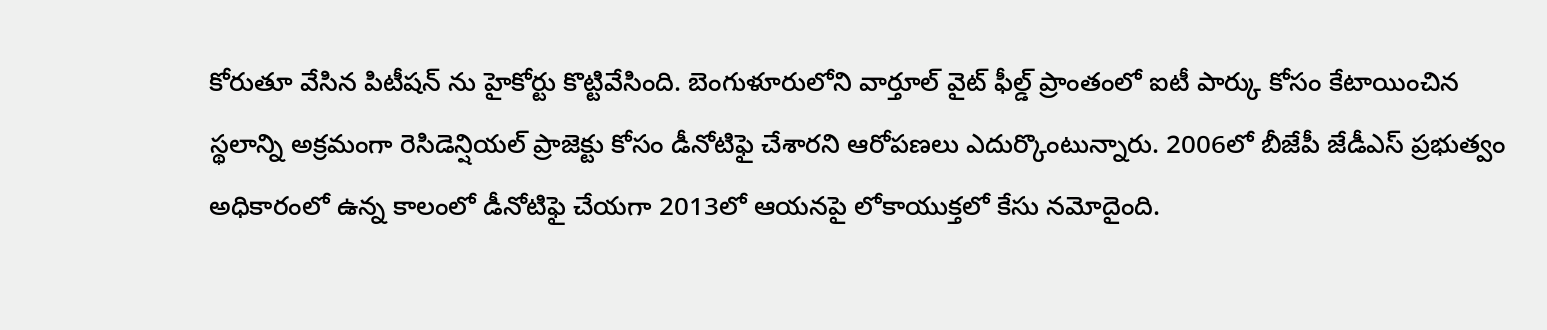కోరుతూ వేసిన పిటీషన్ ను హైకోర్టు కొట్టివేసింది. బెంగుళూరులోని వార్తూల్ వైట్ ఫీల్డ్ ప్రాంతంలో ఐటీ పార్కు కోసం కేటాయించిన స్థలాన్ని అక్రమంగా రెసిడెన్షియల్ ప్రాజెక్టు కోసం డీనోటిఫై చేశారని ఆరోపణలు ఎదుర్కొంటున్నారు. 2006లో బీజేపీ జేడీఎస్ ప్రభుత్వం అధికారంలో ఉన్న కాలంలో డీనోటిఫై చేయగా 2013లో ఆయనపై లోకాయుక్తలో కేసు నమోదైంది.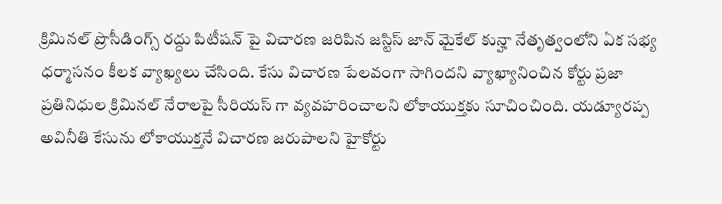క్రిమినల్ ప్రొసీడింగ్స్ రద్దు పిటీషన్ పై విచారణ జరిపిన జస్టిస్ జాన్ మైకేల్ కున్హా నేతృత్వంలోని ఏక సభ్య ధర్మాసనం కీలక వ్యాఖ్యలు చేసింది. కేసు విచారణ పేలవంగా సాగిందని వ్యాఖ్యానించిన కోర్టు ప్రజా ప్రతినిధుల క్రిమినల్ నేరాలపై సీరియస్ గా వ్యవహరించాలని లోకాయుక్తకు సూచించింది. యడ్యూరప్ప అవినీతి కేసును లోకాయుక్తనే విచారణ జరుపాలని హైకోర్టు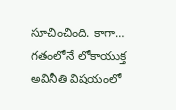సూచించింది. కాగా… గతంలోనే లోకాయుక్త అవినీతి విషయంలో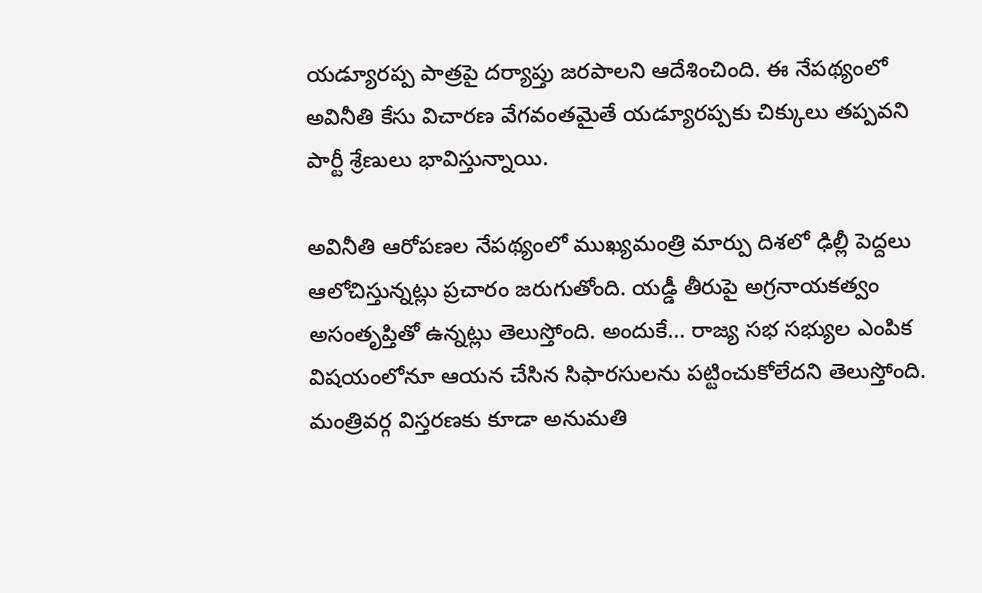యడ్యూరప్ప పాత్రపై దర్యాప్తు జరపాలని ఆదేశించింది. ఈ నేపథ్యంలో అవినీతి కేసు విచారణ వేగవంతమైతే యడ్యూరప్పకు చిక్కులు తప్పవని పార్టీ శ్రేణులు భావిస్తున్నాయి.

అవినీతి ఆరోపణల నేపథ్యంలో ముఖ్యమంత్రి మార్పు దిశలో ఢిల్లీ పెద్దలు ఆలోచిస్తున్నట్లు ప్రచారం జరుగుతోంది. యడ్డీ తీరుపై అగ్రనాయకత్వం అసంతృప్తితో ఉన్నట్లు తెలుస్తోంది. అందుకే… రాజ్య సభ సభ్యుల ఎంపిక విషయంలోనూ ఆయన చేసిన సిఫారసులను పట్టించుకోలేదని తెలుస్తోంది. మంత్రివర్గ విస్తరణకు కూడా అనుమతి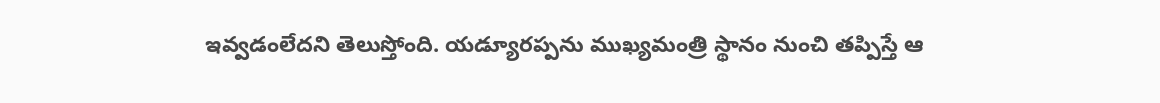ఇవ్వడంలేదని తెలుస్తోంది. యడ్యూరప్పను ముఖ్యమంత్రి స్థానం నుంచి తప్పిస్తే ఆ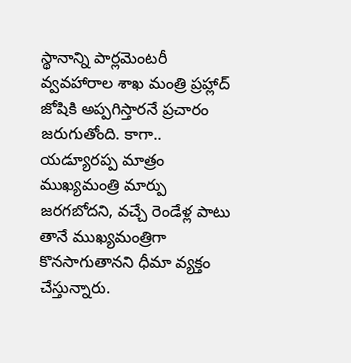స్థానాన్ని పార్లమెంటరీ వ్వవహారాల శాఖ మంత్రి ప్రహ్లాద్ జోషికి అప్పగిస్తారనే ప్రచారం జరుగుతోంది. కాగా.. యడ్యూరప్ప మాత్రం ముఖ్యమంత్రి మార్పు జరగబోదని, వచ్చే రెండేళ్ల పాటు తానే ముఖ్యమంత్రిగా కొనసాగుతానని ధీమా వ్యక్తం చేస్తున్నారు.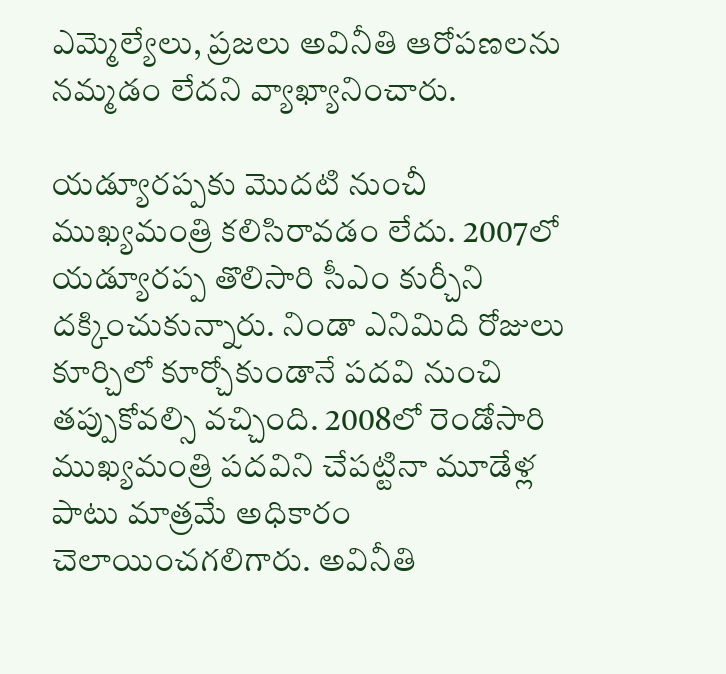ఎమ్మెల్యేలు, ప్రజలు అవినీతి ఆరోపణలను నమ్మడం లేదని వ్యాఖ్యానించారు.

యడ్యూరప్పకు మొదటి నుంచీ ముఖ్యమంత్రి కలిసిరావడం లేదు. 2007లో యడ్యూరప్ప తొలిసారి సీఎం కుర్చీని దక్కించుకున్నారు. నిండా ఎనిమిది రోజులు కూర్చిలో కూర్చోకుండానే పదవి నుంచి తప్పుకోవల్సి వచ్చింది. 2008లో రెండోసారి ముఖ్యమంత్రి పదవిని చేపట్టినా మూడేళ్ల పాటు మాత్రమే అధికారం చెలాయించగలిగారు. అవినీతి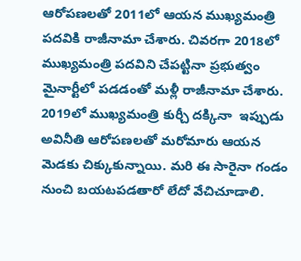ఆరోపణలతో 2011లో ఆయన ముఖ్యమంత్రి పదవికి రాజీనామా చేశారు. చివరగా 2018లో ముఖ్యమంత్రి పదవిని చేపట్టినా ప్రభుత్వం మైనార్టీలో పడడంతో మళ్లీ రాజీనామా చేశారు. 2019లో ముఖ్యమంత్రి కుర్చీ దక్కినా  ఇప్పుడు అవినీతి ఆరోపణలతో మరోమారు ఆయన మెడకు చిక్కుకున్నాయి. మరి ఈ సారైనా గండం నుంచి బయటపడతారో లేదో వేచిచూడాలి.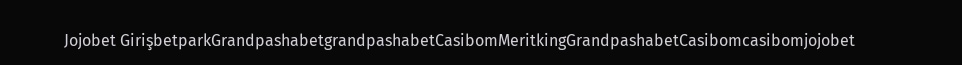Jojobet GirişbetparkGrandpashabetgrandpashabetCasibomMeritkingGrandpashabetCasibomcasibomjojobet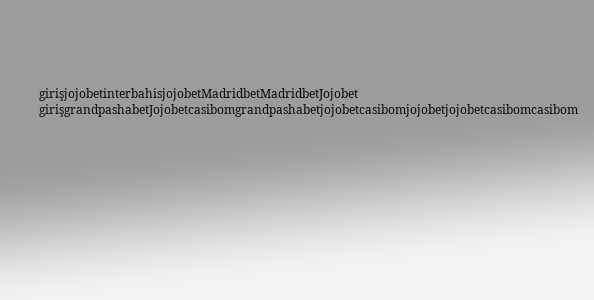girişjojobetinterbahisjojobetMadridbetMadridbetJojobet girişgrandpashabetJojobetcasibomgrandpashabetjojobetcasibomjojobetjojobetcasibomcasibom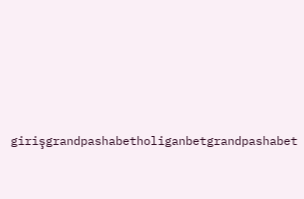girişgrandpashabetholiganbetgrandpashabet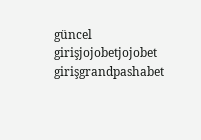güncel girişjojobetjojobet girişgrandpashabet